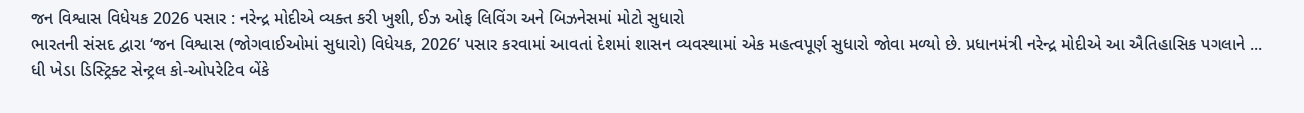જન વિશ્વાસ વિધેયક 2026 પસાર : નરેન્દ્ર મોદીએ વ્યક્ત કરી ખુશી, ઈઝ ઓફ લિવિંગ અને બિઝનેસમાં મોટો સુધારો
ભારતની સંસદ દ્વારા ‘જન વિશ્વાસ (જોગવાઈઓમાં સુધારો) વિધેયક, 2026’ પસાર કરવામાં આવતાં દેશમાં શાસન વ્યવસ્થામાં એક મહત્વપૂર્ણ સુધારો જોવા મળ્યો છે. પ્રધાનમંત્રી નરેન્દ્ર મોદીએ આ ઐતિહાસિક પગલાને ...
ધી ખેડા ડિસ્ટ્રિક્ટ સેન્ટ્રલ કો-ઓપરેટિવ બેંકે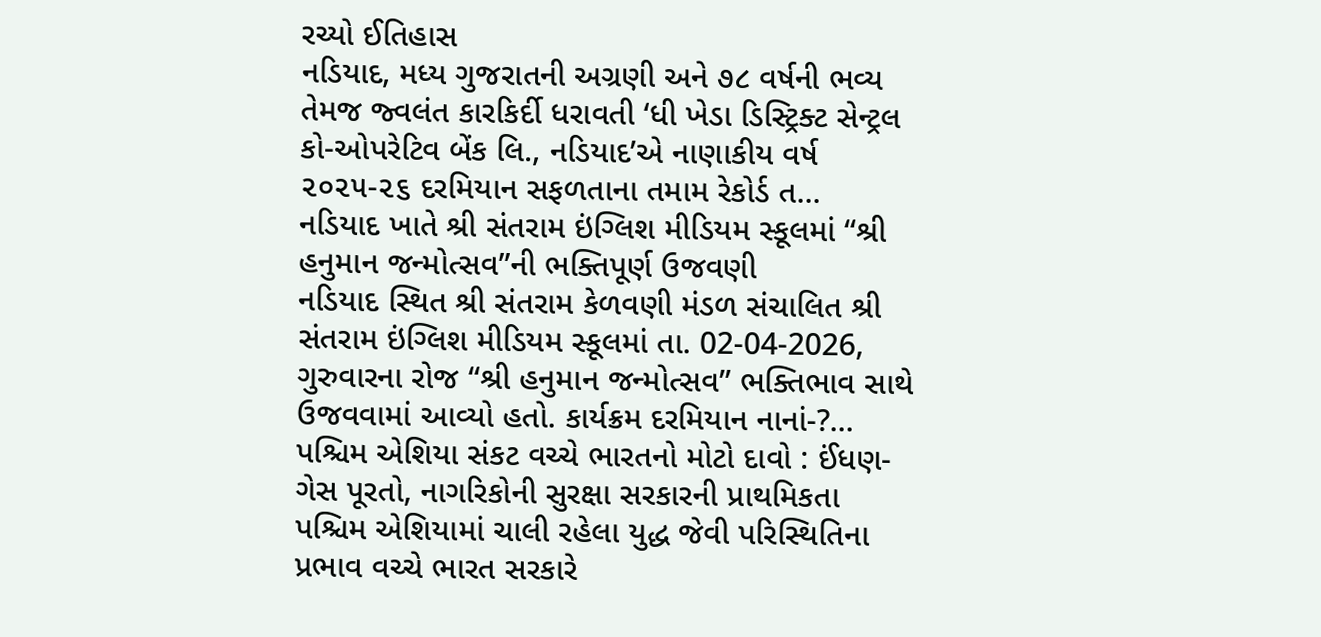રચ્યો ઈતિહાસ
નડિયાદ, મધ્ય ગુજરાતની અગ્રણી અને ૭૮ વર્ષની ભવ્ય તેમજ જ્વલંત કારકિર્દી ધરાવતી ‘ધી ખેડા ડિસ્ટ્રિક્ટ સેન્ટ્રલ કો-ઓપરેટિવ બેંક લિ., નડિયાદ’એ નાણાકીય વર્ષ ૨૦૨૫-૨૬ દરમિયાન સફળતાના તમામ રેકોર્ડ ત...
નડિયાદ ખાતે શ્રી સંતરામ ઇંગ્લિશ મીડિયમ સ્કૂલમાં “શ્રી હનુમાન જન્મોત્સવ”ની ભક્તિપૂર્ણ ઉજવણી
નડિયાદ સ્થિત શ્રી સંતરામ કેળવણી મંડળ સંચાલિત શ્રી સંતરામ ઇંગ્લિશ મીડિયમ સ્કૂલમાં તા. 02-04-2026, ગુરુવારના રોજ “શ્રી હનુમાન જન્મોત્સવ” ભક્તિભાવ સાથે ઉજવવામાં આવ્યો હતો. કાર્યક્રમ દરમિયાન નાનાં-?...
પશ્ચિમ એશિયા સંકટ વચ્ચે ભારતનો મોટો દાવો : ઈંધણ-ગેસ પૂરતો, નાગરિકોની સુરક્ષા સરકારની પ્રાથમિકતા
પશ્ચિમ એશિયામાં ચાલી રહેલા યુદ્ધ જેવી પરિસ્થિતિના પ્રભાવ વચ્ચે ભારત સરકારે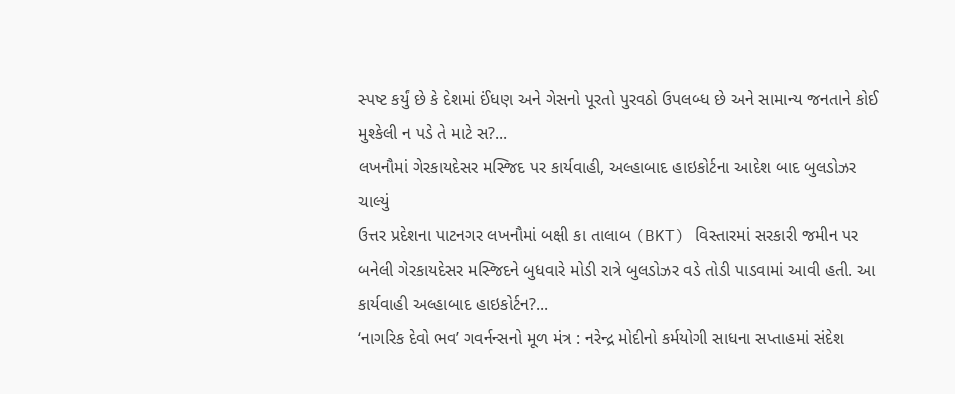સ્પષ્ટ કર્યું છે કે દેશમાં ઈંધણ અને ગેસનો પૂરતો પુરવઠો ઉપલબ્ધ છે અને સામાન્ય જનતાને કોઈ મુશ્કેલી ન પડે તે માટે સ?...
લખનૌમાં ગેરકાયદેસર મસ્જિદ પર કાર્યવાહી, અલ્હાબાદ હાઇકોર્ટના આદેશ બાદ બુલડોઝર ચાલ્યું
ઉત્તર પ્રદેશના પાટનગર લખનૌમાં બક્ષી કા તાલાબ (BKT) વિસ્તારમાં સરકારી જમીન પર બનેલી ગેરકાયદેસર મસ્જિદને બુધવારે મોડી રાત્રે બુલડોઝર વડે તોડી પાડવામાં આવી હતી. આ કાર્યવાહી અલ્હાબાદ હાઇકોર્ટન?...
‘નાગરિક દેવો ભવ’ ગવર્નન્સનો મૂળ મંત્ર : નરેન્દ્ર મોદીનો કર્મયોગી સાધના સપ્તાહમાં સંદેશ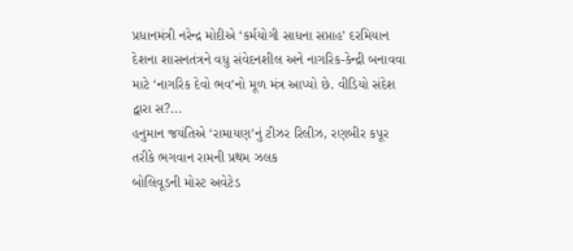પ્રધાનમંત્રી નરેન્દ્ર મોદીએ ‘કર્મયોગી સાધના સપ્તાહ’ દરમિયાન દેશના શાસનતંત્રને વધુ સંવેદનશીલ અને નાગરિક-કેન્દ્રી બનાવવા માટે ‘નાગરિક દેવો ભવ’નો મૂળ મંત્ર આપ્યો છે. વીડિયો સંદેશ દ્વારા સ?...
હનુમાન જયંતિએ ‘રામાયણ’નું ટીઝર રિલીઝ, રણબીર કપૂર તરીકે ભગવાન રામની પ્રથમ ઝલક
બોલિવૂડની મોસ્ટ અવેટેડ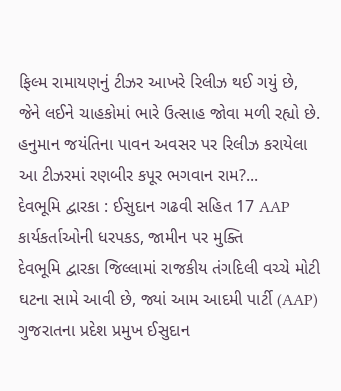ફિલ્મ રામાયણનું ટીઝર આખરે રિલીઝ થઈ ગયું છે, જેને લઈને ચાહકોમાં ભારે ઉત્સાહ જોવા મળી રહ્યો છે. હનુમાન જયંતિના પાવન અવસર પર રિલીઝ કરાયેલા આ ટીઝરમાં રણબીર કપૂર ભગવાન રામ?...
દેવભૂમિ દ્વારકા : ઈસુદાન ગઢવી સહિત 17 AAP કાર્યકર્તાઓની ધરપકડ, જામીન પર મુક્તિ
દેવભૂમિ દ્વારકા જિલ્લામાં રાજકીય તંગદિલી વચ્ચે મોટી ઘટના સામે આવી છે, જ્યાં આમ આદમી પાર્ટી (AAP) ગુજરાતના પ્રદેશ પ્રમુખ ઈસુદાન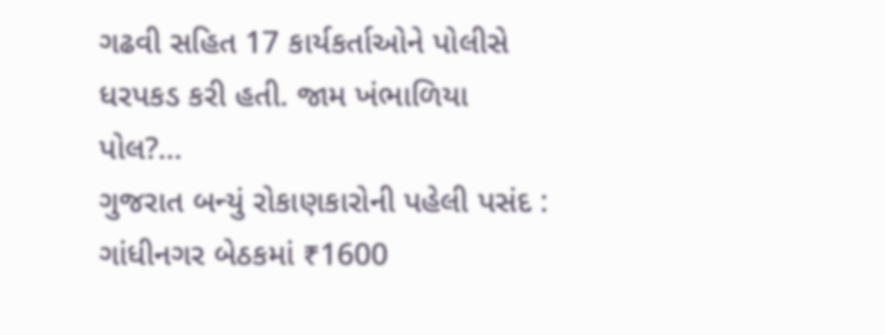ગઢવી સહિત 17 કાર્યકર્તાઓને પોલીસે ધરપકડ કરી હતી. જામ ખંભાળિયા પોલ?...
ગુજરાત બન્યું રોકાણકારોની પહેલી પસંદ : ગાંધીનગર બેઠકમાં ₹1600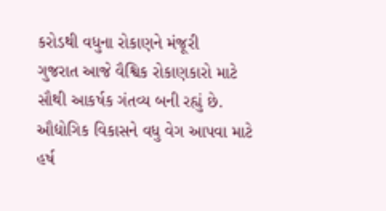કરોડથી વધુના રોકાણને મંજૂરી
ગુજરાત આજે વૈશ્વિક રોકાણકારો માટે સૌથી આકર્ષક ગંતવ્ય બની રહ્યું છે. ઔદ્યોગિક વિકાસને વધુ વેગ આપવા માટે હર્ષ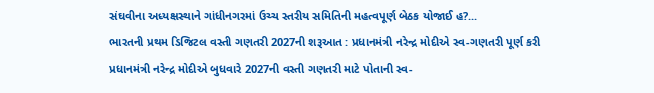સંઘવીના અધ્યક્ષસ્થાને ગાંધીનગરમાં ઉચ્ચ સ્તરીય સમિતિની મહત્વપૂર્ણ બેઠક યોજાઈ હ?...
ભારતની પ્રથમ ડિજિટલ વસ્તી ગણતરી 2027ની શરૂઆત : પ્રધાનમંત્રી નરેન્દ્ર મોદીએ સ્વ-ગણતરી પૂર્ણ કરી
પ્રધાનમંત્રી નરેન્દ્ર મોદીએ બુધવારે 2027ની વસ્તી ગણતરી માટે પોતાની સ્વ-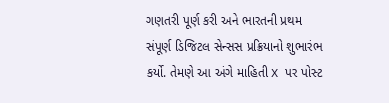ગણતરી પૂર્ણ કરી અને ભારતની પ્રથમ સંપૂર્ણ ડિજિટલ સેન્સસ પ્રક્રિયાનો શુભારંભ કર્યો. તેમણે આ અંગે માહિતી X પર પોસ્ટ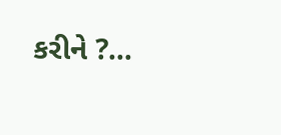કરીને ?...